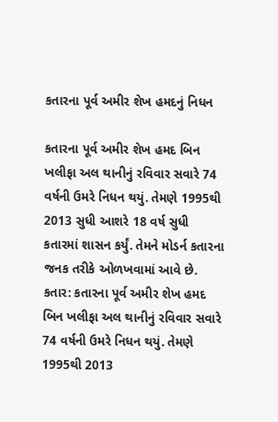કતારના પૂર્વ અમીર શેખ હમદનું નિધન

કતારના પૂર્વ અમીર શેખ હમદ બિન ખલીફા અલ થાનીનું રવિવાર સવારે 74 વર્ષની ઉમરે નિધન થયું. તેમણે 1995થી 2013 સુધી આશરે 18 વર્ષ સુધી કતારમાં શાસન કર્યું. તેમને મોડર્ન કતારના જનક તરીકે ઓળખવામાં આવે છે.
કતાર: કતારના પૂર્વ અમીર શેખ હમદ બિન ખલીફા અલ થાનીનું રવિવાર સવારે 74 વર્ષની ઉમરે નિધન થયું. તેમણે 1995થી 2013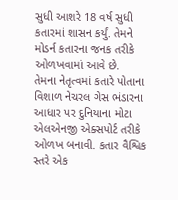સુધી આશરે 18 વર્ષ સુધી કતારમાં શાસન કર્યું. તેમને મોડર્ન કતારના જનક તરીકે ઓળખવામાં આવે છે.
તેમના નેતૃત્વમાં કતારે પોતાના વિશાળ નેચરલ ગેસ ભંડારના આધાર પર દુનિયાના મોટા એલએનજી એક્સપોર્ટ તરીકે ઓળખ બનાવી. કતાર વૈશ્વિક સ્તરે એક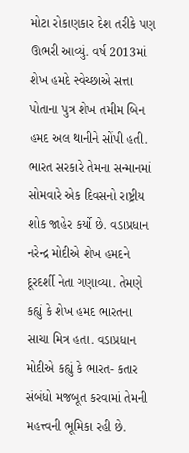મોટા રોકાણકાર દેશ તરીકે પણ ઊભરી આવ્યું. વર્ષ 2013માં શેખ હમદે સ્વેચ્છાએ સત્તા પોતાના પુત્ર શેખ તમીમ બિન હમદ અલ થાનીને સોંપી હતી.
ભારત સરકારે તેમના સન્માનમાં સોમવારે એક દિવસનો રાષ્ટ્રીય શોક જાહેર કર્યો છે. વડાપ્રધાન નરેન્દ્ર મોદીએ શેખ હમદને દૂરદર્શી નેતા ગણાવ્યા. તેમણે કહ્યું કે શેખ હમદ ભારતના સાચા મિત્ર હતા. વડાપ્રધાન મોદીએ કહ્યું કે ભારત- કતાર સંબંધો મજબૂત કરવામાં તેમની મહત્ત્વની ભૂમિકા રહી છે.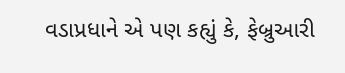વડાપ્રધાને એ પણ કહ્યું કે, ફેબ્રુઆરી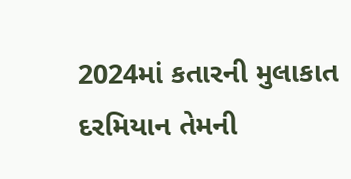2024માં કતારની મુલાકાત દરમિયાન તેમની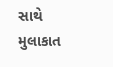સાથે મુલાકાત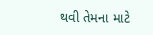થવી તેમના માટે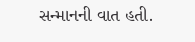સન્માનની વાત હતી.